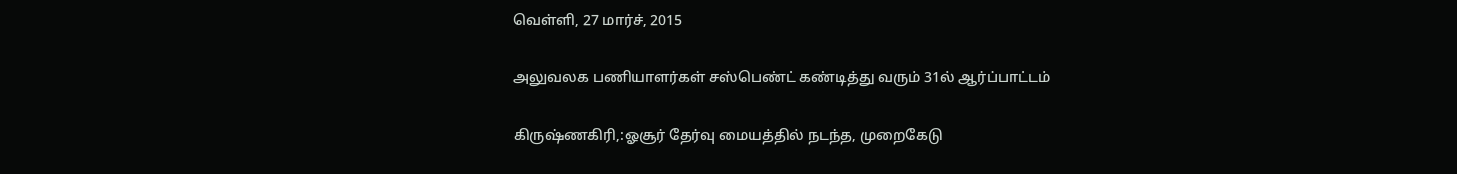வெள்ளி, 27 மார்ச், 2015

அலுவலக பணியாளர்கள் சஸ்பெண்ட் கண்டித்து வரும் 31ல் ஆர்ப்பாட்டம்

கிருஷ்ணகிரி,:ஓசூர் தேர்வு மையத்தில் நடந்த, முறைகேடு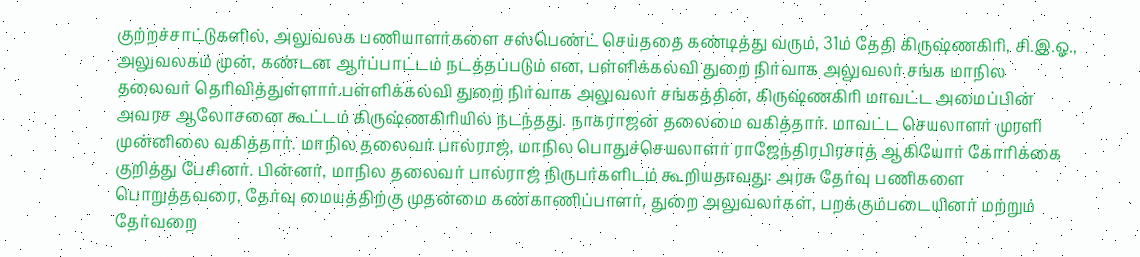குற்றச்சாட்டுகளில், அலுவலக பணியாளர்களை சஸ்பெண்ட் செய்ததை கண்டித்து வரும், 31ம் தேதி கிருஷ்ணகிரி, சி.இ.ஓ., அலுவலகம் முன், கண்டன ஆர்ப்பாட்டம் நடத்தப்படும் என, பள்ளிக்கல்வி துறை நிர்வாக அலுவலர் சங்க மாநில தலைவர் தெரிவித்துள்ளார்.பள்ளிக்கல்வி துறை நிர்வாக அலுவலர் சங்கத்தின், கிருஷ்ணகிரி மாவட்ட அமைப்பின் அவரச ஆலோசனை கூட்டம் கிருஷ்ணகிரியில் நடந்தது. நாகராஜன் தலைமை வகித்தார். மாவட்ட செயலாளர் முரளி முன்னிலை வகித்தார். மாநில தலைவர் பால்ராஜ், மாநில பொதுச்செயலாளர் ராஜேந்திரபிரசாத் ஆகியோர் கோரிக்கை குறித்து பேசினர். பின்னர், மாநில தலைவர் பால்ராஜ் நிருபர்களிடம் கூறியதாவது: அரசு தேர்வு பணிகளை பொறுத்தவரை, தேர்வு மையத்திற்கு முதன்மை கண்காணிப்பாளர், துறை அலுவலர்கள், பறக்கும்படையினர் மற்றும் தேர்வறை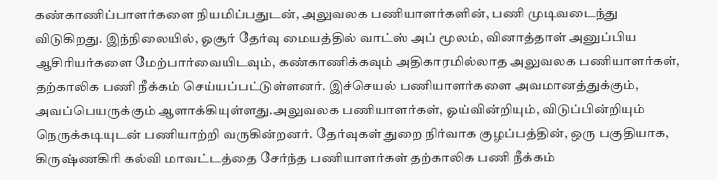கண்காணிப்பாளர்களை நியமிப்பதுடன், அலுவலக பணியாளர்களின், பணி முடிவடைந்து விடுகிறது. இந்நிலையில், ஓசூர் தேர்வு மையத்தில் வாட்ஸ் அப் மூலம், வினாத்தாள் அனுப்பிய ஆசிரியர்களை மேற்பார்வையிடவும், கண்காணிக்கவும் அதிகாரமில்லாத அலுவலக பணியாளர்கள், தற்காலிக பணி நீக்கம் செய்யப்பட்டுள்ளனர். இச்செயல் பணியாளர்களை அவமானத்துக்கும், அவப்பெயருக்கும் ஆளாக்கியுள்ளது.அலுவலக பணியாளர்கள், ஓய்வின்றியும், விடுப்பின்றியும் நெருக்கடியுடன் பணியாற்றி வருகின்றனர். தேர்வுகள் துறை நிர்வாக குழப்பத்தின், ஒரு பகுதியாக, கிருஷ்ணகிரி கல்வி மாவட்டத்தை சேர்ந்த பணியாளர்கள் தற்காலிக பணி நீக்கம்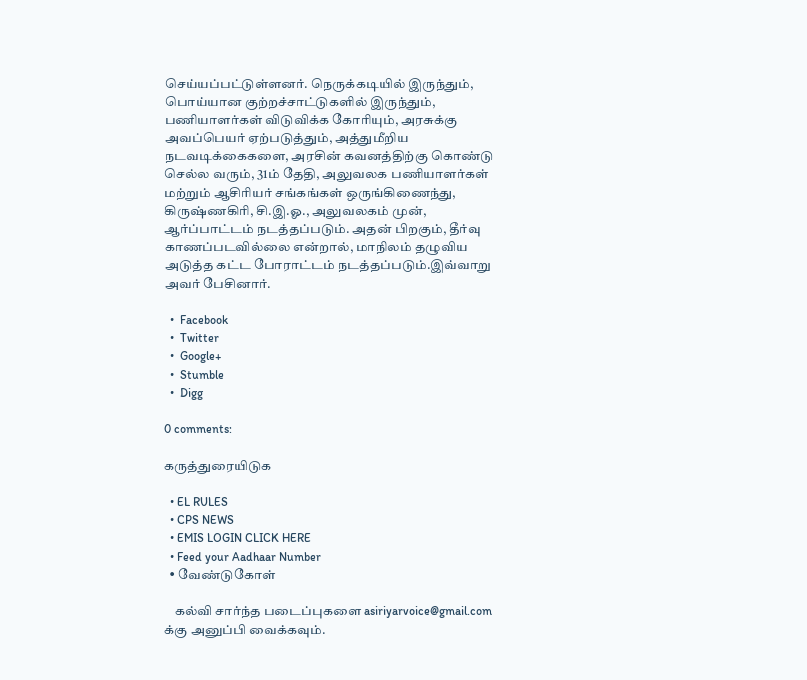செய்யப்பட்டுள்ளனர். நெருக்கடியில் இருந்தும், பொய்யான குற்றச்சாட்டுகளில் இருந்தும், பணியாளர்கள் விடுவிக்க கோரியும், அரசுக்கு அவப்பெயர் ஏற்படுத்தும், அத்துமீறிய நடவடிக்கைகளை, அரசின் கவனத்திற்கு கொண்டு செல்ல வரும், 31ம் தேதி, அலுவலக பணியாளர்கள் மற்றும் ஆசிரியர் சங்கங்கள் ஒருங்கிணைந்து, கிருஷ்ணகிரி, சி.இ.ஓ., அலுவலகம் முன், ஆர்ப்பாட்டம் நடத்தப்படும். அதன் பிறகும், தீர்வு காணப்படவில்லை என்றால், மாநிலம் தழுவிய அடுத்த கட்ட போராட்டம் நடத்தப்படும்.இவ்வாறு அவர் பேசினார்.

  •  Facebook
  •  Twitter
  •  Google+
  •  Stumble
  •  Digg

0 comments:

கருத்துரையிடுக

  • EL RULES
  • CPS NEWS
  • EMIS LOGIN CLICK HERE
  • Feed your Aadhaar Number
  • வேண்டுகோள்

    கல்வி சார்ந்த படைப்புகளை asiriyarvoice@gmail.com க்கு அனுப்பி வைக்கவும்.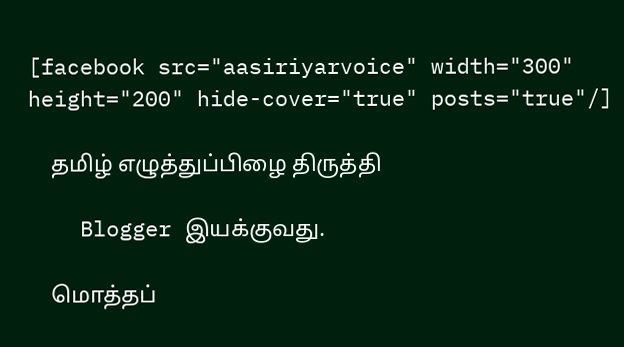[facebook src="aasiriyarvoice" width="300" height="200" hide-cover="true" posts="true"/]

    தமிழ் எழுத்துப்பிழை திருத்தி

    Blogger இயக்குவது.

    மொத்தப்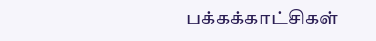பக்கக்காட்சிகள்